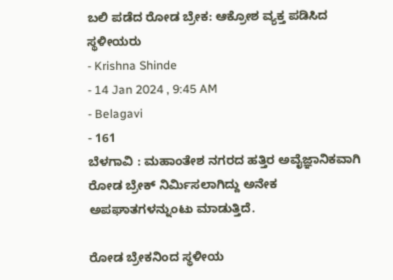ಬಲಿ ಪಡೆದ ರೋಡ ಬ್ರೇಕ: ಆಕ್ರೋಶ ವ್ಯಕ್ತ ಪಡಿಸಿದ ಸ್ಥಳೀಯರು
- Krishna Shinde
- 14 Jan 2024 , 9:45 AM
- Belagavi
- 161
ಬೆಳಗಾವಿ : ಮಹಾಂತೇಶ ನಗರದ ಹತ್ತಿರ ಅವೈಜ್ಞಾನಿಕವಾಗಿ ರೋಡ ಬ್ರೇಕ್ ನಿರ್ಮಿಸಲಾಗಿದ್ದು ಅನೇಕ ಅಪಘಾತಗಳನ್ನುಂಟು ಮಾಡುತ್ತಿದೆ.

ರೋಡ ಬ್ರೇಕನಿಂದ ಸ್ಥಳೀಯ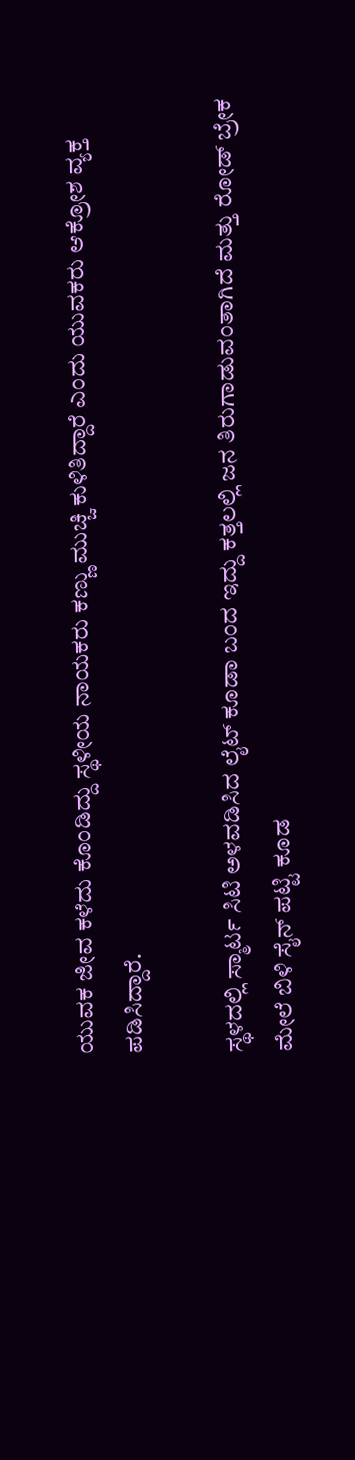ಯುವಕ ಜೀವ ಕಳೆದು ಕೊಂಡಿದ್ದು ಸ್ಥಳೀಯ ನಾಯಕರು ಕಣ್ಣು ಮುಚ್ಚಿ ಕುಳಿತಿದ್ದಾರೆ ಎಂದು ಯುವಕರು ಆಕ್ರೋಶ ವ್ಯಕ್ತ ಪಡಿಸಿದ್ದಾರೆ.

ಸ್ಥಳದಲ್ಲಿ ಸ್ಮಾರ್ಟ ಸಿಟಿ ಅಳವಡಿಸಿದ ಲೈಟ್ ಕೂಡಾ ಬಂದ ಇದ್ದು ಕತ್ತಲಲ್ಲಿ ಜನ ತಿರುಗಾಡುವಂತಾಗಿದೆ ಮತ್ತು ರೋಡ್ ಬ್ರೇಕ
ಮೇಲೆ ಬಿಳಿ ಸೈನ್ ಪಟ್ಟಿ ಕೂಡ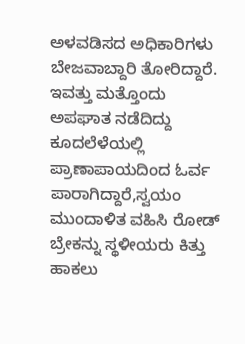ಅಳವಡಿಸದ ಅಧಿಕಾರಿಗಳು ಬೇಜವಾಬ್ದಾರಿ ತೋರಿದ್ದಾರೆ.
ಇವತ್ತು ಮತ್ತೊಂದು ಅಪಘಾತ ನಡೆದಿದ್ದು ಕೂದಲೆಳೆಯಲ್ಲಿ ಪ್ರಾಣಾಪಾಯದಿಂದ ಓರ್ವ ಪಾರಾಗಿದ್ದಾರೆ,ಸ್ವಯಂ ಮುಂದಾಳಿತ ವಹಿಸಿ ರೋಡ್ ಬ್ರೇಕನ್ನು ಸ್ಥಳೀಯರು ಕಿತ್ತು ಹಾಕಲು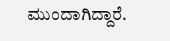ಮುಂದಾಗಿದ್ದಾರೆ.